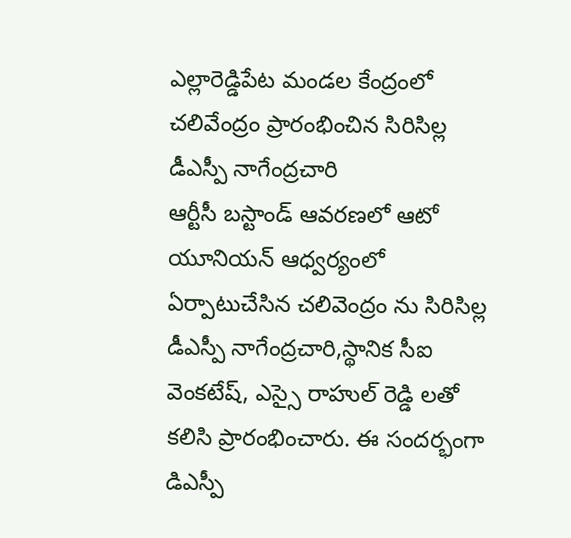ఎల్లారెడ్డిపేట మండల కేంద్రంలో చలివేంద్రం ప్రారంభించిన సిరిసిల్ల డీఎస్పీ నాగేంద్రచారి
ఆర్టీసీ బస్టాండ్ ఆవరణలో ఆటో యూనియన్ ఆధ్వర్యంలో ఏర్పాటుచేసిన చలివెంద్రం ను సిరిసిల్ల డీఎస్పీ నాగేంద్రచారి,స్థానిక సీఐ వెంకటేష్, ఎస్సై రాహుల్ రెడ్డి లతో కలిసి ప్రారంభించారు. ఈ సందర్భంగా డిఎస్పీ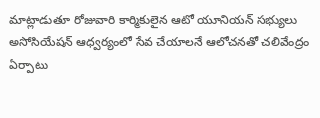మాట్లాడుతూ రోజువారి కార్మికులైన ఆటో యూనియన్ సభ్యులు అసోసియేషన్ ఆధ్వర్యంలో సేవ చేయాలనే ఆలోచనతో చలివేంద్రం ఏర్పాటు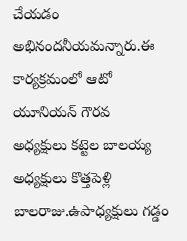చేయడం అభినందనీయమన్నారు.ఈ కార్యక్రమంలో ఆటో యూనియన్ గౌరవ అధ్యక్షులు కట్టెల బాలయ్య అధ్యక్షులు కొత్తపెళ్లి బాలరాజు.ఉపాధ్యక్షులు గడ్డం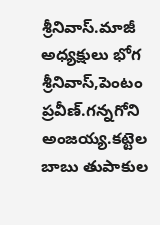శ్రీనివాస్.మాజీ అధ్యక్షులు భోగ శ్రీనివాస్,పెంటం ప్రవీణ్.గన్నగోని అంజయ్య.కట్టెల బాబు తుపాకుల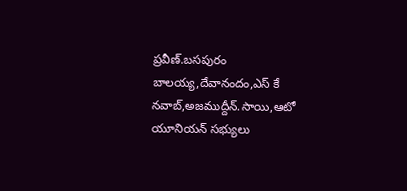ప్రవీణ్.బసపురం బాలయ్య,దేవానందం,ఎస్ కే నవాబ్,అజముద్దీన్.సాయి,ఆటో యూనియన్ సభ్యులు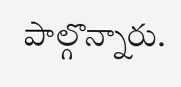పాల్గొన్నారు.